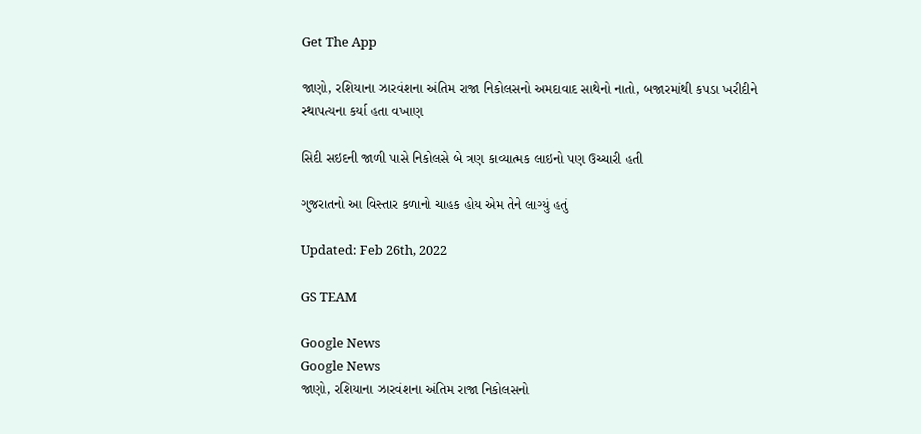Get The App

જાણો, રશિયાના ઝારવંશના અંતિમ રાજા નિકોલસનો અમદાવાદ સાથેનો નાતો, બજારમાંથી કપડા ખરીદીને સ્થાપત્યના કર્યા હતા વખાણ

સિદી સઇદની જાળી પાસે નિકોલસે બે ત્રણ કાવ્યાત્મક લાઇનો પણ ઉચ્ચારી હતી

ગુજરાતનો આ વિસ્તાર કળાનો ચાહક હોય એમ તેને લાગ્યું હતું

Updated: Feb 26th, 2022

GS TEAM

Google News
Google News
જાણો, રશિયાના ઝારવંશના અંતિમ રાજા નિકોલસનો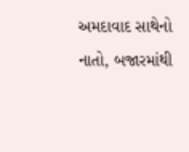અમદાવાદ સાથેનો નાતો, બજારમાંથી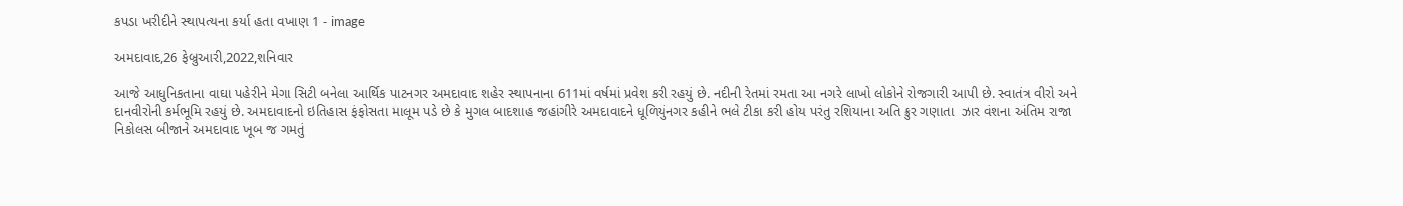કપડા ખરીદીને સ્થાપત્યના કર્યા હતા વખાણ 1 - image

અમદાવાદ,26 ફેબ્રુઆરી,2022,શનિવાર

આજે આધુનિકતાના વાઘા પહેરીને મેગા સિટી બનેલા આર્થિક પાટનગર અમદાવાદ શહેર સ્થાપનાના 611માં વર્ષમાં પ્રવેશ કરી રહયું છે. નદીની રેતમાં રમતા આ નગરે લાખો લોકોને રોજગારી આપી છે. સ્વાતંત્ર વીરો અને દાનવીરોની કર્મભૂમિ રહયું છે. અમદાવાદનો ઇતિહાસ ફંફોસતા માલૂમ પડે છે કે મુગલ બાદશાહ જહાંગીરે અમદાવાદને ધૂળિયુંનગર કહીને ભલે ટીકા કરી હોય પરંતુ રશિયાના અતિ ક્રુર ગણાતા  ઝાર વંશના અંતિમ રાજા નિકોલસ બીજાને અમદાવાદ ખૂબ જ ગમતું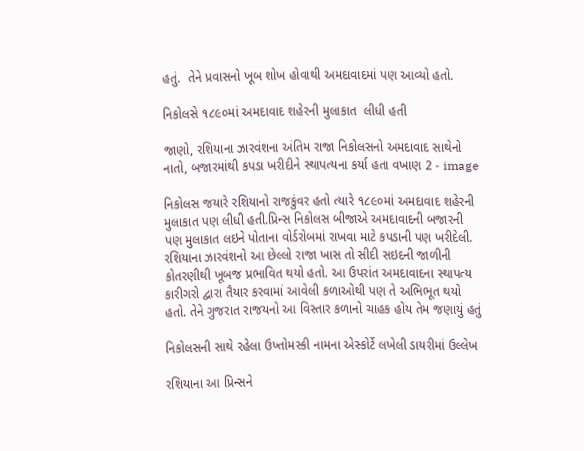હતું.  તેને પ્રવાસનો ખૂબ શોખ હોવાથી અમદાવાદમાં પણ આવ્યો હતો.

નિકોલસે ૧૮૯૦માં અમદાવાદ શહેરની મુલાકાત  લીધી હતી

જાણો, રશિયાના ઝારવંશના અંતિમ રાજા નિકોલસનો અમદાવાદ સાથેનો નાતો, બજારમાંથી કપડા ખરીદીને સ્થાપત્યના કર્યા હતા વખાણ 2 - image

નિકોલસ જયારે રશિયાનો રાજકુંવર હતો ત્યારે ૧૮૯૦માં અમદાવાદ શહેરની મુલાકાત પણ લીધી હતી.પ્રિન્સ નિકોલસ બીજાએ અમદાવાદની બજારની પણ મુલાકાત લઇને પોતાના વોર્ડરોબમાં રાખવા માટે કપડાની પણ ખરીદેલી. રશિયાના ઝારવંશનો આ છેલ્લો રાજા ખાસ તો સીદી સઇદની જાળીની કોતરણીથી ખૂબજ પ્રભાવિત થયો હતો. આ ઉપરાંત અમદાવાદના સ્થાપત્ય કારીગરો દ્વારા તૈયાર કરવામાં આવેલી કળાઓથી પણ તે અભિભૂત થયો હતો. તેને ગુજરાત રાજયનો આ વિસ્તાર કળાનો ચાહક હોય તેમ જણાયું હતું

નિકોલસની સાથે રહેલા ઉખ્તોમસ્કી નામના એસ્કોર્ટે લખેલી ડાયરીમાં ઉલ્લેખ

રશિયાના આ પ્રિન્સને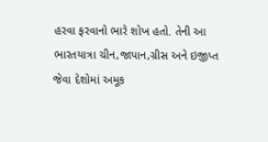હરવા ફરવાનો ભારે શોખ હતો. તેની આ ભારતયાત્રા ચીન,જાપાન,ગ્રીસ અને ઇજીપ્ત જેવા દેશોમાં અમૂક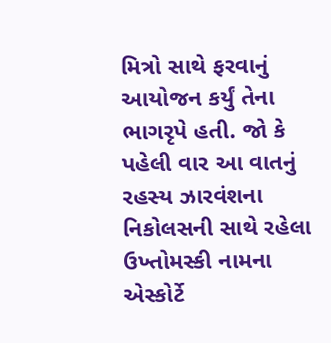મિત્રો સાથે ફરવાનું આયોજન કર્યું તેના ભાગરૃપે હતી. જો કે પહેલી વાર આ વાતનું રહસ્ય ઝારવંશના નિકોલસની સાથે રહેલા ઉખ્તોમસ્કી નામના એસ્કોર્ટે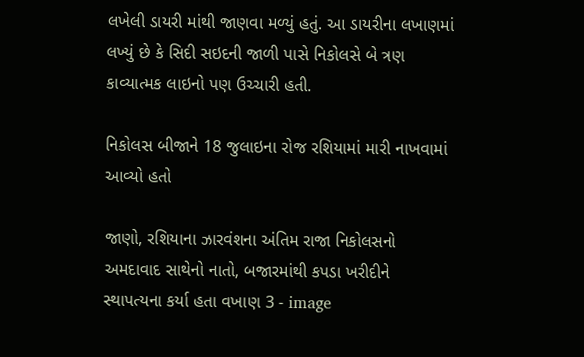લખેલી ડાયરી માંથી જાણવા મળ્યું હતું. આ ડાયરીના લખાણમાં લખ્યું છે કે સિદી સઇદની જાળી પાસે નિકોલસે બે ત્રણ કાવ્યાત્મક લાઇનો પણ ઉચ્ચારી હતી.

નિકોલસ બીજાને 18 જુલાઇના રોજ રશિયામાં મારી નાખવામાં આવ્યો હતો

જાણો, રશિયાના ઝારવંશના અંતિમ રાજા નિકોલસનો અમદાવાદ સાથેનો નાતો, બજારમાંથી કપડા ખરીદીને સ્થાપત્યના કર્યા હતા વખાણ 3 - image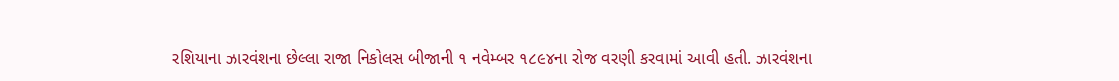રશિયાના ઝારવંશના છેલ્લા રાજા નિકોલસ બીજાની ૧ નવેમ્બર ૧૮૯૪ના રોજ વરણી કરવામાં આવી હતી. ઝારવંશના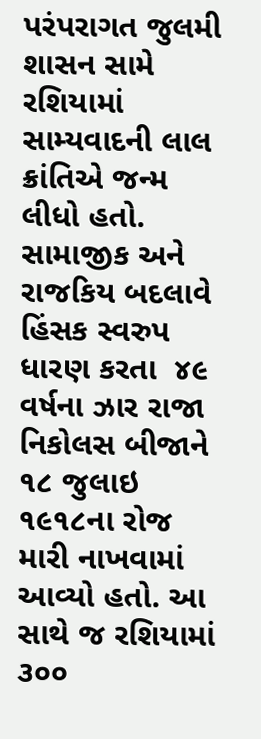પરંપરાગત જુલમી શાસન સામે રશિયામાં સામ્યવાદની લાલ ક્રાંતિએ જન્મ લીધો હતો. સામાજીક અને રાજકિય બદલાવે હિંસક સ્વરુપ ધારણ કરતા  ૪૯ વર્ષના ઝાર રાજા નિકોલસ બીજાને ૧૮ જુલાઇ ૧૯૧૮ના રોજ મારી નાખવામાં આવ્યો હતો. આ સાથે જ રશિયામાં ૩૦૦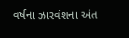વર્ષના ઝારવંશના અંત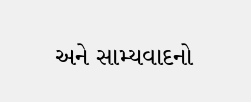અને સામ્યવાદનો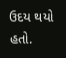ઉદય થયો હતો.